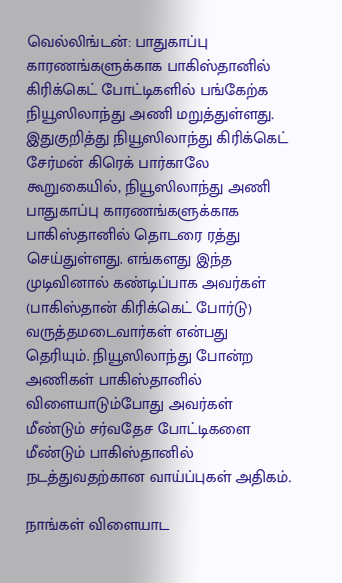வெல்லிங்டன்: பாதுகாப்பு காரணங்களுக்காக பாகிஸ்தானில் கிரிக்கெட் போட்டிகளில் பங்கேற்க நியூஸிலாந்து அணி மறுத்துள்ளது.
இதுகுறித்து நியூஸிலாந்து கிரிக்கெட் சேர்மன் கிரெக் பார்காலே கூறுகையில், நியூஸிலாந்து அணி பாதுகாப்பு காரணங்களுக்காக பாகிஸ்தானில் தொடரை ரத்து செய்துள்ளது. எங்களது இந்த முடிவினால் கண்டிப்பாக அவர்கள் (பாகிஸ்தான் கிரிக்கெட் போர்டு) வருத்தமடைவார்கள் என்பது தெரியும். நியூஸிலாந்து போன்ற அணிகள் பாகிஸ்தானில் விளையாடும்போது அவர்கள் மீண்டும் சர்வதேச போட்டிகளை மீண்டும் பாகிஸ்தானில் நடத்துவதற்கான வாய்ப்புகள் அதிகம்.

நாங்கள் விளையாட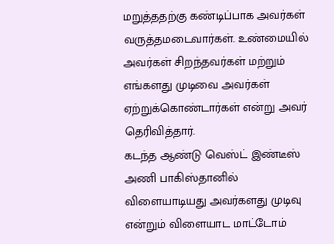மறுத்ததற்கு கண்டிப்பாக அவர்கள் வருத்தமடைவார்கள். உண்மையில் அவர்கள் சிறந்தவர்கள் மற்றும் எங்களது முடிவை அவர்கள் ஏற்றுக்கொண்டார்கள் என்று அவர் தெரிவித்தார்.
கடந்த ஆண்டு வெஸ்ட் இண்டீஸ் அணி பாகிஸ்தானில் விளையாடியது அவர்களது முடிவு என்றும் விளையாட மாட்டோம்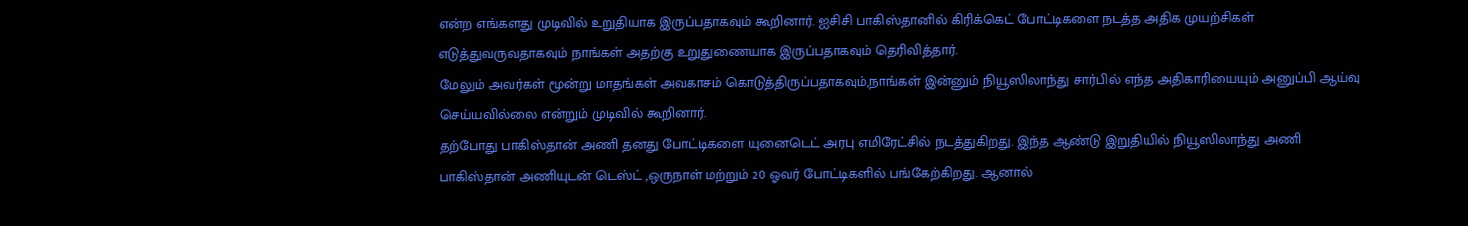என்ற எங்களது முடிவில் உறுதியாக இருப்பதாகவும் கூறினார். ஐசிசி பாகிஸ்தானில் கிரிக்கெட் போட்டிகளை நடத்த அதிக முயற்சிகள் எடுத்துவருவதாகவும் நாங்கள் அதற்கு உறுதுணையாக இருப்பதாகவும் தெரிவித்தார்.
மேலும் அவர்கள் மூன்று மாதங்கள் அவகாசம் கொடுத்திருப்பதாகவும்,நாங்கள் இன்னும் நியூஸிலாந்து சார்பில் எந்த அதிகாரியையும் அனுப்பி ஆய்வு செய்யவில்லை என்றும் முடிவில் கூறினார்.
தற்போது பாகிஸ்தான் அணி தனது போட்டிகளை யுனைடெட் அரபு எமிரேட்சில் நடத்துகிறது. இந்த ஆண்டு இறுதியில் நியூஸிலாந்து அணி பாகிஸ்தான் அணியுடன் டெஸ்ட் ,ஒருநாள் மற்றும் 20 ஓவர் போட்டிகளில் பங்கேற்கிறது. ஆனால்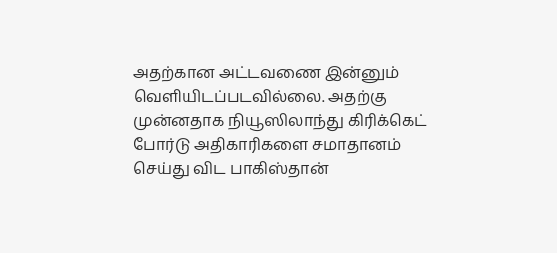அதற்கான அட்டவணை இன்னும் வெளியிடப்படவில்லை. அதற்கு முன்னதாக நியூஸிலாந்து கிரிக்கெட் போர்டு அதிகாரிகளை சமாதானம் செய்து விட பாகிஸ்தான்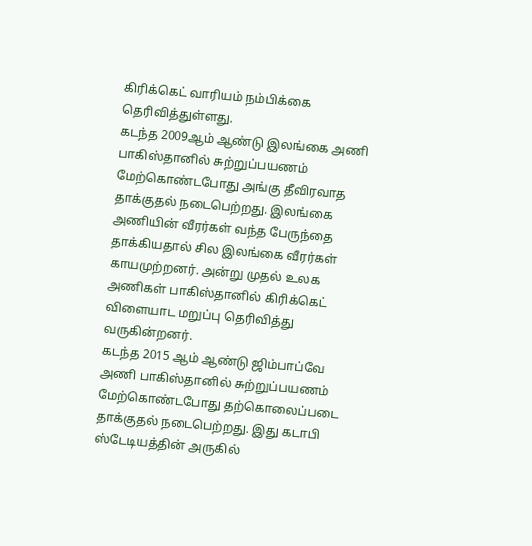கிரிக்கெட் வாரியம் நம்பிக்கை தெரிவித்துள்ளது.
கடந்த 2009ஆம் ஆண்டு இலங்கை அணி பாகிஸ்தானில் சுற்றுப்பயணம் மேற்கொண்டபோது அங்கு தீவிரவாத தாக்குதல் நடைபெற்றது. இலங்கை அணியின் வீரர்கள் வந்த பேருந்தை தாக்கியதால் சில இலங்கை வீரர்கள் காயமுற்றனர். அன்று முதல் உலக அணிகள் பாகிஸ்தானில் கிரிக்கெட் விளையாட மறுப்பு தெரிவித்து வருகின்றனர்.
கடந்த 2015 ஆம் ஆண்டு ஜிம்பாப்வே அணி பாகிஸ்தானில் சுற்றுப்பயணம் மேற்கொண்டபோது தற்கொலைப்படை தாக்குதல் நடைபெற்றது. இது கடாபி ஸ்டேடியத்தின் அருகில்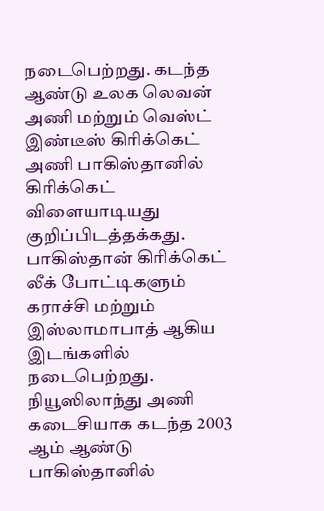நடைபெற்றது. கடந்த ஆண்டு உலக லெவன் அணி மற்றும் வெஸ்ட் இண்டீஸ் கிரிக்கெட் அணி பாகிஸ்தானில் கிரிக்கெட் விளையாடியது குறிப்பிடத்தக்கது.
பாகிஸ்தான் கிரிக்கெட் லீக் போட்டிகளும் கராச்சி மற்றும் இஸ்லாமாபாத் ஆகிய இடங்களில் நடைபெற்றது. நியூஸிலாந்து அணி கடைசியாக கடந்த 2003 ஆம் ஆண்டு பாகிஸ்தானில்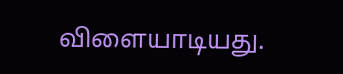விளையாடியது.